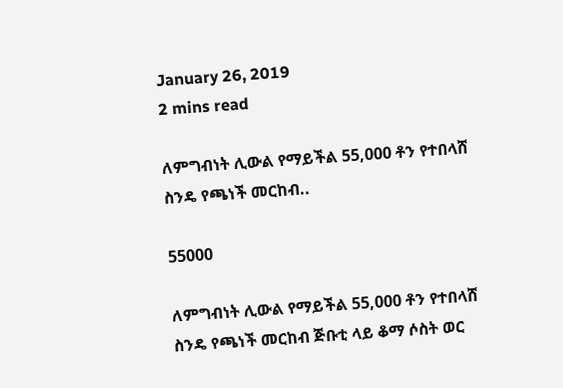January 26, 2019
2 mins read

ለምግብነት ሊውል የማይችል 55,000 ቶን የተበላሸ ስንዴ የጫነች መርከብ..

55000

ለምግብነት ሊውል የማይችል 55,000 ቶን የተበላሸ ስንዴ የጫነች መርከብ ጅቡቲ ላይ ቆማ ሶስት ወር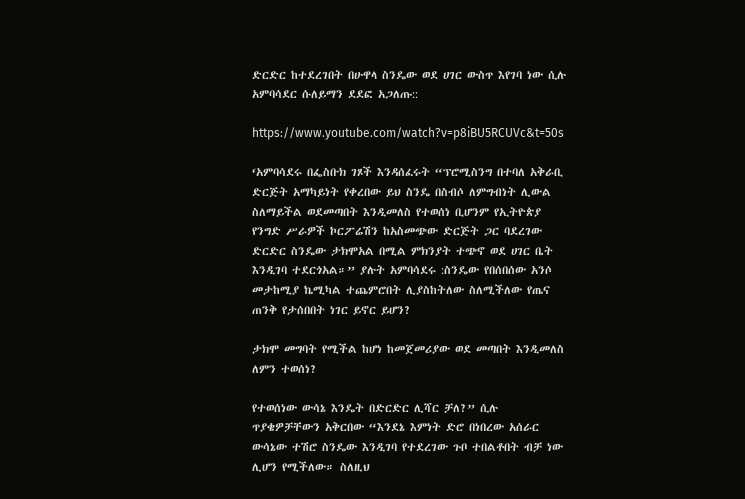ድርድር ከተደረገበት በሁዋላ ስንዴው ወደ ሀገር ውስጥ እየገባ ነው ሲሉ አምባሳደር ሱለይማን ደደፎ አጋለጡ::

https://www.youtube.com/watch?v=p8iBU5RCUVc&t=50s

‘አምባሳደሩ በፌስቡክ ገጾች እንዳሰፈሩት “ፕሮሚስንግ በተባለ አቅራቢ ድርጅት አማካይነት የቀረበው ይህ ስንዴ በስብሶ ለምግብነት ሊውል ስለማይችል ወደመጣበት እንዲመለስ የተወሰነ ቢሆንም የኢትዮጵያ የንግድ ሥራዎች ኮርፖሬሽን ከአስመጭው ድርጅት ጋር ባደረገው ድርድር ስንዴው ታክሞአል በሚል ምክንያት ተጭኖ ወደ ሀገር ቤት እንዲገባ ተደርጎአል።” ያሉት አምባሳደሩ :ስንዴው የበሰበሰው አንሶ መታከሚያ ኬሚካል ተጨምሮበት ሊያስከትለው ስለሚችለው የጤና ጠንቅ የታሰበበት ነገር ይኖር ይሆን?

ታክሞ መግባት የሚችል ከሆነ ከመጀመሪያው ወደ መጣበት እንዲመለስ ለምን ተወሰነ?

የተወሰነው ውሳኔ እንዴት በድርድር ሊሻር ቻለ?” ሲሉ ጥያቄዎቻቸውን አቅርበው “እንደኔ እምነት ድሮ በነበረው አሰራር ውሳኔው ተሽሮ ስንዴው እንዲገባ የተደረገው ጉቦ ተበልቶበት ብቻ ነው ሊሆን የሚችለው። ስለዚህ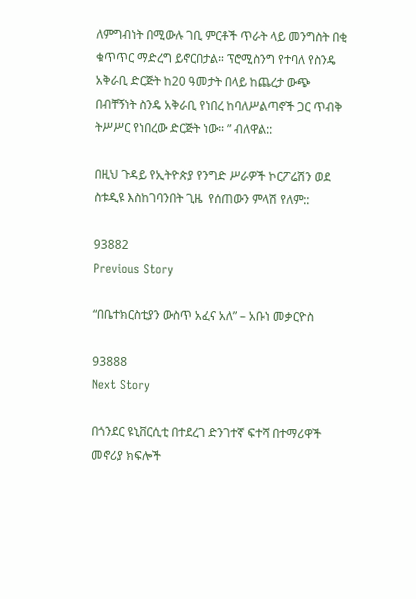ለምግብነት በሚውሉ ገቢ ምርቶች ጥራት ላይ መንግስት በቂ ቁጥጥር ማድረግ ይኖርበታል። ፕሮሚስንግ የተባለ የስንዴ አቅራቢ ድርጅት ከ20 ዓመታት በላይ ከጨረታ ውጭ በብቸኝነት ስንዴ አቅራቢ የነበረ ከባለሥልጣኖች ጋር ጥብቅ ትሥሥር የነበረው ድርጅት ነው። ” ብለዋል::

በዚህ ጉዳይ የኢትዮጵያ የንግድ ሥራዎች ኮርፖሬሽን ወደ ስቱዲዩ እስከገባንበት ጊዜ  የሰጠውን ምላሽ የለም::

93882
Previous Story

“በቤተክርስቲያን ውስጥ አፈና አለ” – አቡነ መቃርዮስ

93888
Next Story

በጎንደር ዩኒቨርሲቲ በተደረገ ድንገተኛ ፍተሻ በተማሪዋች መኖሪያ ክፍሎች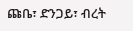ጩቤ፣ ድንጋይ፣ ብረት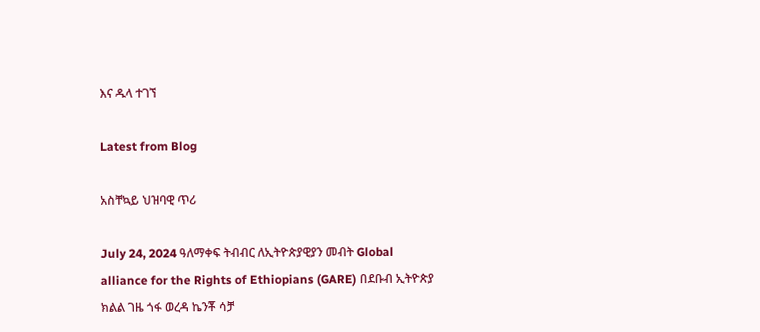እና ዱላ ተገኘ

Latest from Blog

አስቸኳይ ህዝባዊ ጥሪ

July 24, 2024 ዓለማቀፍ ትብብር ለኢትዮጵያዊያን መብት Global alliance for the Rights of Ethiopians (GARE) በደቡብ ኢትዮጵያ ክልል ገዜ ጎፋ ወረዳ ኬንቾ ሳቻ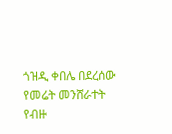ጎዝዲ ቀበሌ በደረሰው የመሬት መንሸራተት የብዙ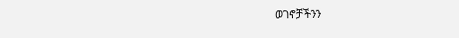ወገኖቻችንን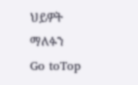ህይዎት ማለፉን
Go toTop